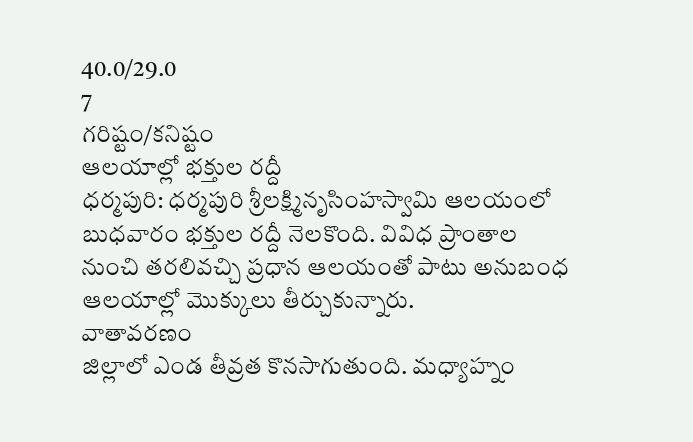40.0/29.0
7
గరిష్టం/కనిష్టం
ఆలయాల్లో భక్తుల రద్దీ
ధర్మపురి: ధర్మపురి శ్రీలక్ష్మినృసింహస్వామి ఆలయంలో బుధవారం భక్తుల రద్దీ నెలకొంది. వివిధ ప్రాంతాల నుంచి తరలివచ్చి ప్రధాన ఆలయంతో పాటు అనుబంధ ఆలయాల్లో మొక్కులు తీర్చుకున్నారు.
వాతావరణం
జిల్లాలో ఎండ తీవ్రత కొనసాగుతుంది. మధ్యాహ్నం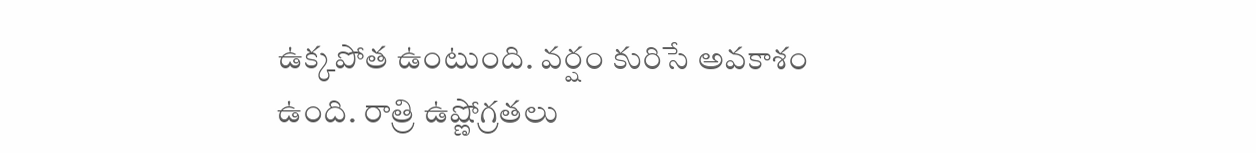ఉక్కపోత ఉంటుంది. వర్షం కురిసే అవకాశం ఉంది. రాత్రి ఉష్ణోగ్రతలు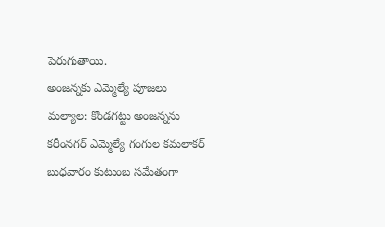పెరుగుతాయి.
అంజన్నకు ఎమ్మెల్యే పూజలు
మల్యాల: కొండగట్టు అంజన్నను కరీంనగర్ ఎమ్మెల్యే గంగుల కమలాకర్ బుధవారం కుటుంబ సమేతంగా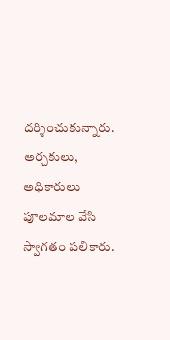దర్శించుకున్నారు. అర్చకులు, అధికారులు పూలమాల వేసి స్వాగతం పలికారు.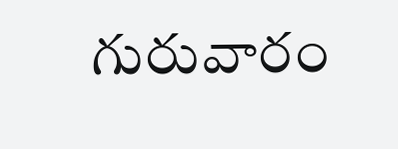గురువారం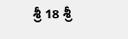శ్రీ 18 శ్రీ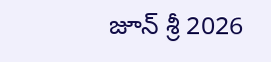జూన్ శ్రీ 2026